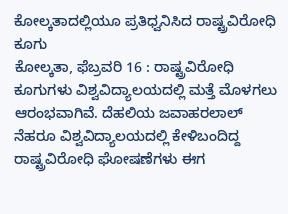ಕೋಲ್ಕತಾದಲ್ಲಿಯೂ ಪ್ರತಿಧ್ವನಿಸಿದ ರಾಷ್ಟ್ರವಿರೋಧಿ ಕೂಗು
ಕೋಲ್ಕತಾ, ಫೆಬ್ರವರಿ 16 : ರಾಷ್ಟ್ರವಿರೋಧಿ ಕೂಗುಗಳು ವಿಶ್ವವಿದ್ಯಾಲಯದಲ್ಲಿ ಮತ್ತೆ ಮೊಳಗಲು ಆರಂಭವಾಗಿವೆ. ದೆಹಲಿಯ ಜವಾಹರಲಾಲ್ ನೆಹರೂ ವಿಶ್ವವಿದ್ಯಾಲಯದಲ್ಲಿ ಕೇಳಿಬಂದಿದ್ದ ರಾಷ್ಟ್ರವಿರೋಧಿ ಘೋಷಣೆಗಳು ಈಗ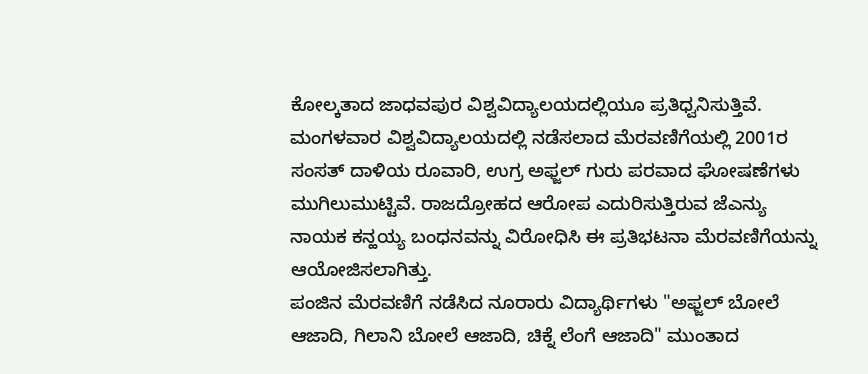ಕೋಲ್ಕತಾದ ಜಾಧವಪುರ ವಿಶ್ವವಿದ್ಯಾಲಯದಲ್ಲಿಯೂ ಪ್ರತಿಧ್ವನಿಸುತ್ತಿವೆ.
ಮಂಗಳವಾರ ವಿಶ್ವವಿದ್ಯಾಲಯದಲ್ಲಿ ನಡೆಸಲಾದ ಮೆರವಣಿಗೆಯಲ್ಲಿ 2001ರ ಸಂಸತ್ ದಾಳಿಯ ರೂವಾರಿ, ಉಗ್ರ ಅಫ್ಜಲ್ ಗುರು ಪರವಾದ ಘೋಷಣೆಗಳು ಮುಗಿಲುಮುಟ್ಟಿವೆ. ರಾಜದ್ರೋಹದ ಆರೋಪ ಎದುರಿಸುತ್ತಿರುವ ಜೆಎನ್ಯು ನಾಯಕ ಕನ್ಹಯ್ಯ ಬಂಧನವನ್ನು ವಿರೋಧಿಸಿ ಈ ಪ್ರತಿಭಟನಾ ಮೆರವಣಿಗೆಯನ್ನು ಆಯೋಜಿಸಲಾಗಿತ್ತು.
ಪಂಜಿನ ಮೆರವಣಿಗೆ ನಡೆಸಿದ ನೂರಾರು ವಿದ್ಯಾರ್ಥಿಗಳು "ಅಫ್ಜಲ್ ಬೋಲೆ ಆಜಾದಿ, ಗಿಲಾನಿ ಬೋಲೆ ಆಜಾದಿ, ಚಿಕ್ನೆ ಲೆಂಗೆ ಆಜಾದಿ" ಮುಂತಾದ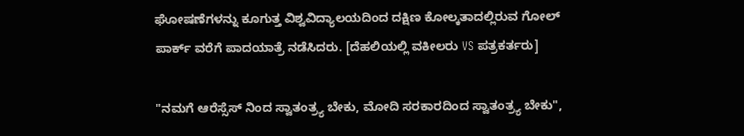ಘೋಷಣೆಗಳನ್ನು ಕೂಗುತ್ತ ವಿಶ್ವವಿದ್ಯಾಲಯದಿಂದ ದಕ್ಷಿಣ ಕೋಲ್ಕತಾದಲ್ಲಿರುವ ಗೋಲ್ ಪಾರ್ಕ್ ವರೆಗೆ ಪಾದಯಾತ್ರೆ ನಡೆಸಿದರು. [ದೆಹಲಿಯಲ್ಲಿ ವಕೀಲರು VS ಪತ್ರಕರ್ತರು]

"ನಮಗೆ ಆರೆಸ್ಸೆಸ್ ನಿಂದ ಸ್ವಾತಂತ್ರ್ಯ ಬೇಕು, ಮೋದಿ ಸರಕಾರದಿಂದ ಸ್ವಾತಂತ್ರ್ಯ ಬೇಕು",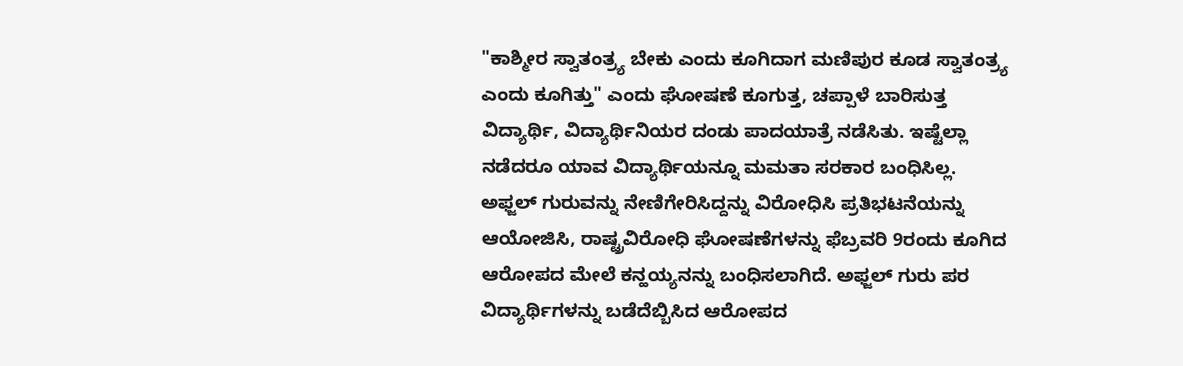"ಕಾಶ್ಮೀರ ಸ್ವಾತಂತ್ರ್ಯ ಬೇಕು ಎಂದು ಕೂಗಿದಾಗ ಮಣಿಪುರ ಕೂಡ ಸ್ವಾತಂತ್ರ್ಯ ಎಂದು ಕೂಗಿತ್ತು" ಎಂದು ಘೋಷಣೆ ಕೂಗುತ್ತ, ಚಪ್ಪಾಳೆ ಬಾರಿಸುತ್ತ ವಿದ್ಯಾರ್ಥಿ, ವಿದ್ಯಾರ್ಥಿನಿಯರ ದಂಡು ಪಾದಯಾತ್ರೆ ನಡೆಸಿತು. ಇಷ್ಟೆಲ್ಲಾ ನಡೆದರೂ ಯಾವ ವಿದ್ಯಾರ್ಥಿಯನ್ನೂ ಮಮತಾ ಸರಕಾರ ಬಂಧಿಸಿಲ್ಲ.
ಅಫ್ಜಲ್ ಗುರುವನ್ನು ನೇಣಿಗೇರಿಸಿದ್ದನ್ನು ವಿರೋಧಿಸಿ ಪ್ರತಿಭಟನೆಯನ್ನು ಆಯೋಜಿಸಿ, ರಾಷ್ಟ್ರವಿರೋಧಿ ಘೋಷಣೆಗಳನ್ನು ಫೆಬ್ರವರಿ 9ರಂದು ಕೂಗಿದ ಆರೋಪದ ಮೇಲೆ ಕನ್ಹಯ್ಯನನ್ನು ಬಂಧಿಸಲಾಗಿದೆ. ಅಫ್ಜಲ್ ಗುರು ಪರ ವಿದ್ಯಾರ್ಥಿಗಳನ್ನು ಬಡೆದೆಬ್ಬಿಸಿದ ಆರೋಪದ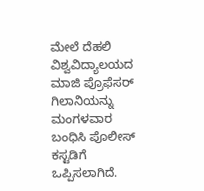ಮೇಲೆ ದೆಹಲಿ ವಿಶ್ವವಿದ್ಯಾಲಯದ ಮಾಜಿ ಪ್ರೊಫೆಸರ್ ಗಿಲಾನಿಯನ್ನು ಮಂಗಳವಾರ ಬಂಧಿಸಿ ಪೊಲೀಸ್ ಕಸ್ಟಡಿಗೆ ಒಪ್ಪಿಸಲಾಗಿದೆ.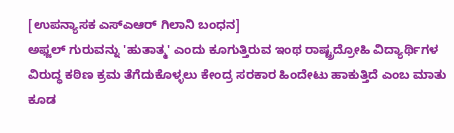[ಉಪನ್ಯಾಸಕ ಎಸ್ಎಆರ್ ಗಿಲಾನಿ ಬಂಧನ]
ಅಫ್ಜಲ್ ಗುರುವನ್ನು 'ಹುತಾತ್ಮ' ಎಂದು ಕೂಗುತ್ತಿರುವ ಇಂಥ ರಾಷ್ಟ್ರದ್ರೋಹಿ ವಿದ್ಯಾರ್ಥಿಗಳ ವಿರುದ್ಧ ಕಠಿಣ ಕ್ರಮ ತೆಗೆದುಕೊಳ್ಳಲು ಕೇಂದ್ರ ಸರಕಾರ ಹಿಂದೇಟು ಹಾಕುತ್ತಿದೆ ಎಂಬ ಮಾತು ಕೂಡ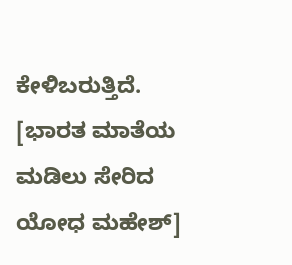ಕೇಳಿಬರುತ್ತಿದೆ. [ಭಾರತ ಮಾತೆಯ ಮಡಿಲು ಸೇರಿದ ಯೋಧ ಮಹೇಶ್]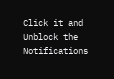Click it and Unblock the Notifications